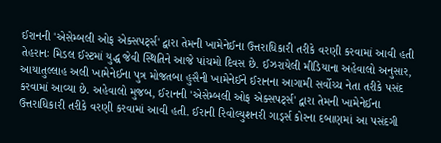ઈરાનની 'એસેમ્બલી ઓફ એક્સપર્ટ્સ' દ્વારા તેમની ખામેનેઈના ઉત્તરાધિકારી તરીકે વરણી કરવામાં આવી હતી
તેહરાનઃ મિડલ ઈસ્ટમાં યુદ્ધ જેવી સ્થિતિને આજે પાંચમો દિવસ છે. ઈઝરાયેલી મીડિયાના અહેવાલો અનુસાર, આયાતુલ્લાહ અલી ખામેનેઈના પુત્ર મોજતબા હુસૈની ખામેનેઈને ઈરાનના આગામી સર્વોચ્ચ નેતા તરીકે પસંદ કરવામાં આવ્યા છે. અહેવાલો મુજબ, ઈરાનની 'એસેમ્બલી ઓફ એક્સપર્ટ્સ' દ્વારા તેમની ખામેનેઈના ઉત્તરાધિકારી તરીકે વરણી કરવામાં આવી હતી. ઈરાની રિવોલ્યુશનરી ગાર્ડ્સ કોરના દબાણમાં આ પસંદગી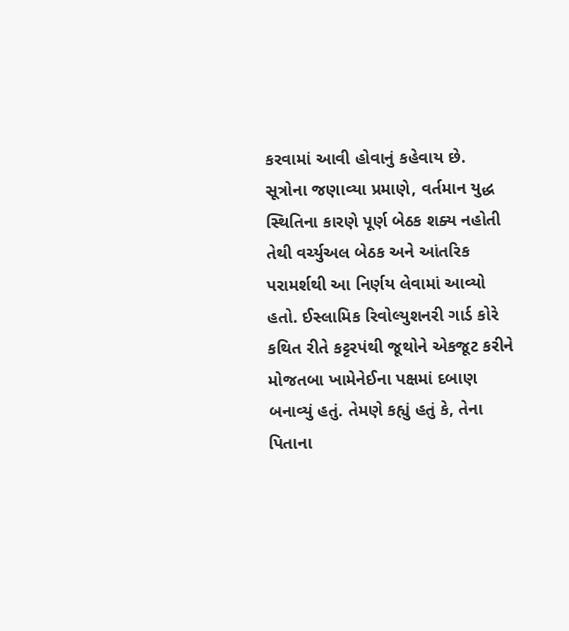કરવામાં આવી હોવાનું કહેવાય છે.
સૂત્રોના જણાવ્યા પ્રમાણે, વર્તમાન યુદ્ધ સ્થિતિના કારણે પૂર્ણ બેઠક શક્ય નહોતી તેથી વર્ચ્યુઅલ બેઠક અને આંતરિક પરામર્શથી આ નિર્ણય લેવામાં આવ્યો હતો. ઈસ્લામિક રિવોલ્યુશનરી ગાર્ડ કોરે કથિત રીતે કટ્ટરપંથી જૂથોને એકજૂટ કરીને મોજતબા ખામેનેઈના પક્ષમાં દબાણ બનાવ્યું હતું. તેમણે કહ્યું હતું કે, તેના પિતાના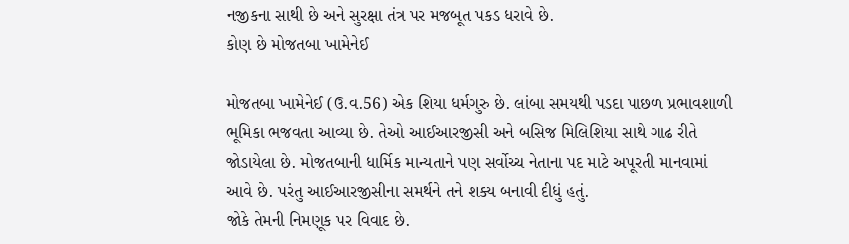નજીકના સાથી છે અને સુરક્ષા તંત્ર પર મજબૂત પકડ ધરાવે છે.
કોણ છે મોજતબા ખામેનેઈ

મોજતબા ખામેનેઈ (ઉ.વ.56) એક શિયા ધર્મગુરુ છે. લાંબા સમયથી પડદા પાછળ પ્રભાવશાળી ભૂમિકા ભજવતા આવ્યા છે. તેઓ આઈઆરજીસી અને બસિજ મિલિશિયા સાથે ગાઢ રીતે જોડાયેલા છે. મોજતબાની ધાર્મિક માન્યતાને પણ સર્વોચ્ચ નેતાના પદ માટે અપૂરતી માનવામાં આવે છે. પરંતુ આઈઆરજીસીના સમર્થને તને શક્ય બનાવી દીધું હતું.
જોકે તેમની નિમણૂક પર વિવાદ છે.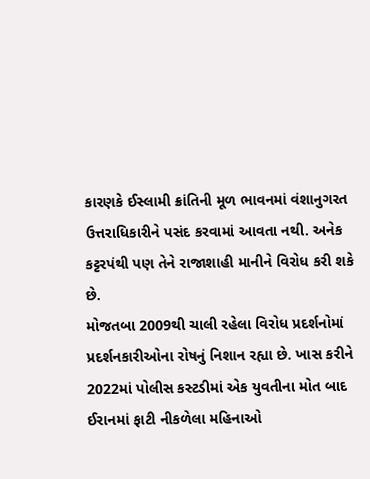કારણકે ઈસ્લામી ક્રાંતિની મૂળ ભાવનમાં વંશાનુગરત ઉત્તરાધિકારીને પસંદ કરવામાં આવતા નથી. અનેક કટ્ટરપંથી પણ તેને રાજાશાહી માનીને વિરોધ કરી શકે છે.
મોજતબા 2009થી ચાલી રહેલા વિરોધ પ્રદર્શનોમાં પ્રદર્શનકારીઓના રોષનું નિશાન રહ્યા છે. ખાસ કરીને 2022માં પોલીસ કસ્ટડીમાં એક યુવતીના મોત બાદ ઈરાનમાં ફાટી નીકળેલા મહિનાઓ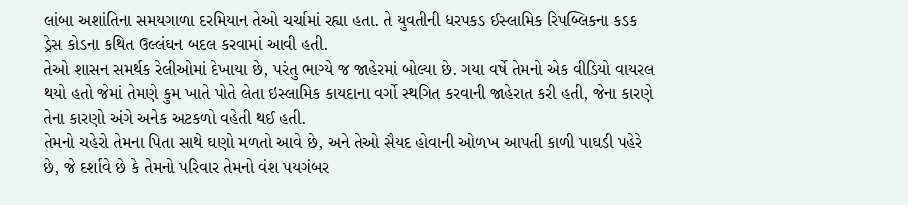લાંબા અશાંતિના સમયગાળા દરમિયાન તેઓ ચર્ચામાં રહ્યા હતા. તે યુવતીની ધરપકડ ઈસ્લામિક રિપબ્લિકના કડક ડ્રેસ કોડના કથિત ઉલ્લંઘન બદલ કરવામાં આવી હતી.
તેઓ શાસન સમર્થક રેલીઓમાં દેખાયા છે, પરંતુ ભાગ્યે જ જાહેરમાં બોલ્યા છે. ગયા વર્ષે તેમનો એક વીડિયો વાયરલ થયો હતો જેમાં તેમણે કુમ ખાતે પોતે લેતા ઇસ્લામિક કાયદાના વર્ગો સ્થગિત કરવાની જાહેરાત કરી હતી, જેના કારણે તેના કારણો અંગે અનેક અટકળો વહેતી થઈ હતી.
તેમનો ચહેરો તેમના પિતા સાથે ઘણો મળતો આવે છે, અને તેઓ સૈયદ હોવાની ઓળખ આપતી કાળી પાઘડી પહેરે છે, જે દર્શાવે છે કે તેમનો પરિવાર તેમનો વંશ પયગંબર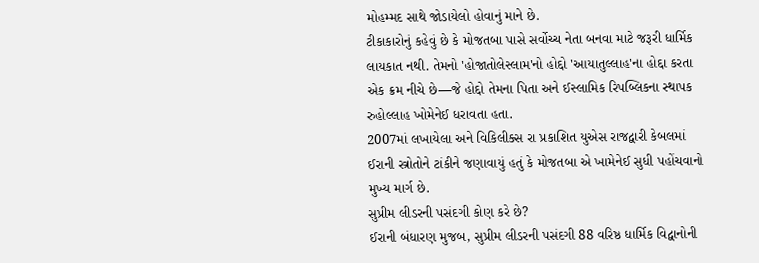મોહમ્મદ સાથે જોડાયેલો હોવાનું માને છે.
ટીકાકારોનું કહેવું છે કે મોજતબા પાસે સર્વોચ્ચ નેતા બનવા માટે જરૂરી ધાર્મિક લાયકાત નથી. તેમનો 'હોજાતોલેસ્લામ'નો હોદ્દો 'આયાતુલ્લાહ'ના હોદ્દા કરતા એક ક્રમ નીચે છે—જે હોદ્દો તેમના પિતા અને ઈસ્લામિક રિપબ્લિકના સ્થાપક રુહોલ્લાહ ખોમેનેઈ ધરાવતા હતા.
2007માં લખાયેલા અને વિકિલીક્સ રા પ્રકાશિત યુએસ રાજદ્વારી કેબલમાં ઈરાની સ્ત્રોતોને ટાંકીને જણાવાયું હતું કે મોજતબા એ ખામેનેઈ સુધી પહોંચવાનો મુખ્ય માર્ગ છે.
સુપ્રીમ લીડરની પસંદગી કોણ કરે છે?
ઈરાની બંધારણ મુજબ, સુપ્રીમ લીડરની પસંદગી 88 વરિષ્ઠ ધાર્મિક વિદ્વાનોની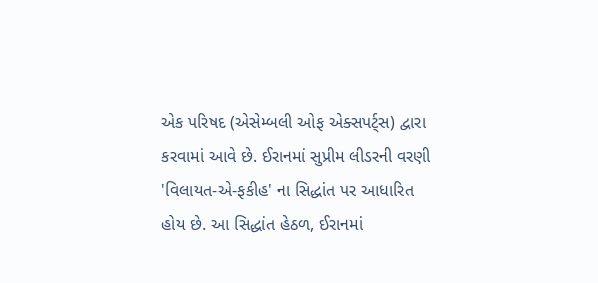એક પરિષદ (એસેમ્બલી ઓફ એક્સપર્ટ્સ) દ્વારા કરવામાં આવે છે. ઈરાનમાં સુપ્રીમ લીડરની વરણી 'વિલાયત-એ-ફકીહ' ના સિદ્ધાંત પર આધારિત હોય છે. આ સિદ્ધાંત હેઠળ, ઈરાનમાં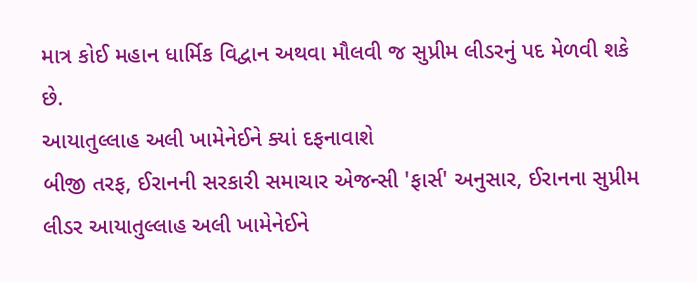માત્ર કોઈ મહાન ધાર્મિક વિદ્વાન અથવા મૌલવી જ સુપ્રીમ લીડરનું પદ મેળવી શકે છે.
આયાતુલ્લાહ અલી ખામેનેઈને ક્યાં દફનાવાશે
બીજી તરફ, ઈરાનની સરકારી સમાચાર એજન્સી 'ફાર્સ' અનુસાર, ઈરાનના સુપ્રીમ લીડર આયાતુલ્લાહ અલી ખામેનેઈને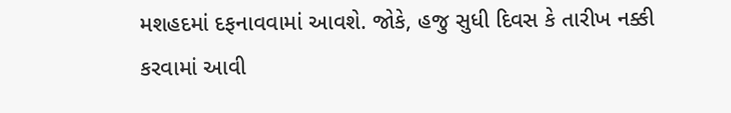મશહદમાં દફનાવવામાં આવશે. જોકે, હજુ સુધી દિવસ કે તારીખ નક્કી કરવામાં આવી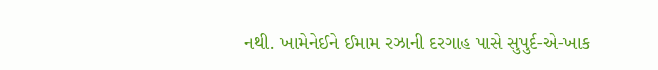નથી. ખામેનેઈને ઈમામ રઝાની દરગાહ પાસે સુપુર્દ-એ-ખાક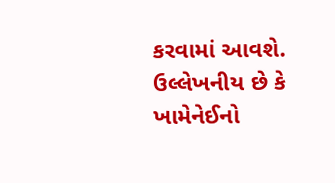કરવામાં આવશે. ઉલ્લેખનીય છે કે ખામેનેઈનો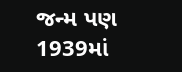જન્મ પણ 1939માં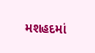મશહદમાં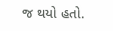જ થયો હતો.